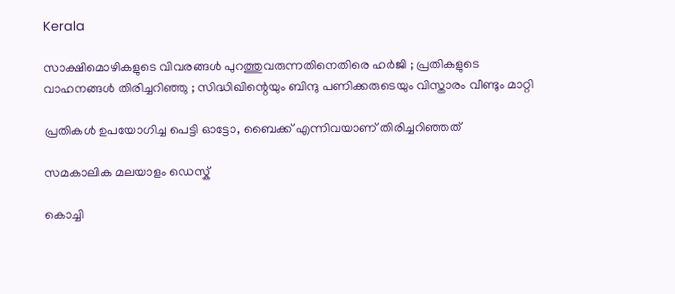Kerala

സാക്ഷിമൊഴികളുടെ വിവരങ്ങള്‍ പുറത്തുവരുന്നതിനെതിരെ ഹര്‍ജി ; പ്രതികളുടെ വാഹനങ്ങള്‍ തിരിച്ചറിഞ്ഞു ; സിദ്ധിഖിന്റെയും ബിന്ദു പണിക്കരുടെയും വിസ്താരം വീണ്ടും മാറ്റി

പ്രതികള്‍ ഉപയോഗിച്ച പെട്ടി ഓട്ടോ, ബൈക്ക് എന്നിവയാണ് തിരിച്ചറിഞ്ഞത്

സമകാലിക മലയാളം ഡെസ്ക്

കൊച്ചി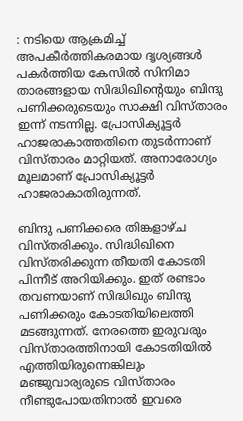: നടിയെ ആക്രമിച്ച് അപകീര്‍ത്തികരമായ ദൃശ്യങ്ങള്‍ പകര്‍ത്തിയ കേസില്‍ സിനിമാ താരങ്ങളായ സിദ്ധിഖിന്റെയും ബിന്ദു പണിക്കരുടെയും സാക്ഷി വിസ്താരം ഇന്ന് നടന്നില്ല. പ്രോസിക്യൂട്ടര്‍ ഹാജരാകാത്തതിനെ തുടര്‍ന്നാണ് വിസ്താരം മാറ്റിയത്. അനാരോഗ്യം മൂലമാണ് പ്രോസിക്യൂട്ടര്‍ ഹാജരാകാതിരുന്നത്.

ബിന്ദു പണിക്കരെ തിങ്കളാഴ്ച വിസ്തരിക്കും. സിദ്ധിഖിനെ വിസ്തരിക്കുന്ന തീയതി കോടതി പിന്നീട് അറിയിക്കും. ഇത് രണ്ടാം തവണയാണ് സിദ്ധിഖും ബിന്ദു പണിക്കരും കോടതിയിലെത്തി മടങ്ങുന്നത്. നേരത്തെ ഇരുവരും വിസ്താരത്തിനായി കോടതിയില്‍ എത്തിയിരുന്നെങ്കിലും മഞ്ജുവാര്യരുടെ വിസ്താരം നീണ്ടുപോയതിനാല്‍ ഇവരെ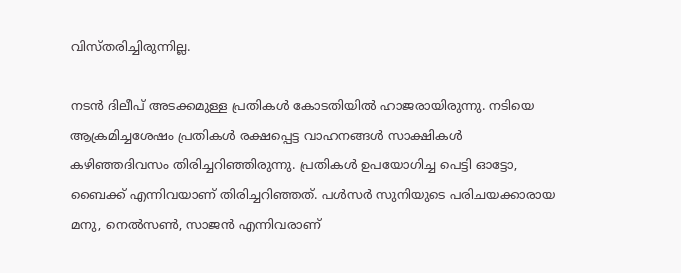വിസ്തരിച്ചിരുന്നില്ല.

നടന്‍ ദിലീപ് അടക്കമുള്ള പ്രതികള്‍ കോടതിയില്‍ ഹാജരായിരുന്നു. നടിയെ ആക്രമിച്ചശേഷം പ്രതികള്‍ രക്ഷപ്പെട്ട വാഹനങ്ങള്‍ സാക്ഷികള്‍ കഴിഞ്ഞദിവസം തിരിച്ചറിഞ്ഞിരുന്നു. പ്രതികള്‍ ഉപയോഗിച്ച പെട്ടി ഓട്ടോ, ബൈക്ക് എന്നിവയാണ് തിരിച്ചറിഞ്ഞത്. പള്‍സര്‍ സുനിയുടെ പരിചയക്കാരായ  മനു, നെല്‍സണ്‍, സാജന്‍ എന്നിവരാണ്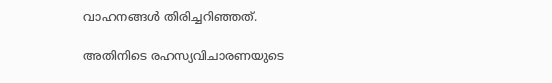വാഹനങ്ങള്‍ തിരിച്ചറിഞ്ഞത്.

അതിനിടെ രഹസ്യവിചാരണയുടെ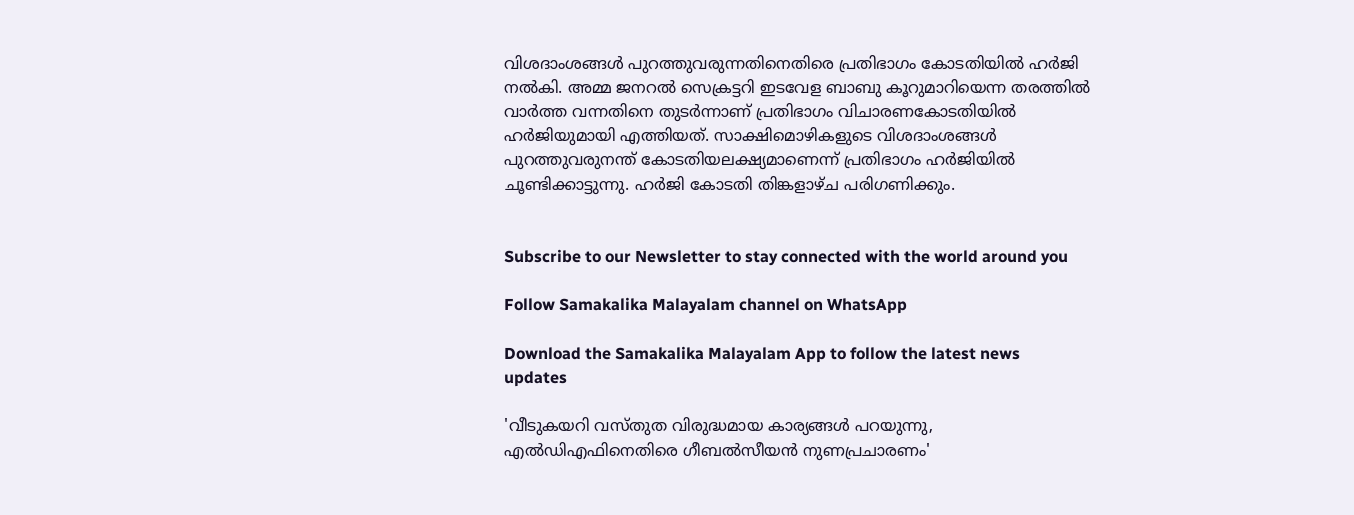വിശദാംശങ്ങള്‍ പുറത്തുവരുന്നതിനെതിരെ പ്രതിഭാഗം കോടതിയില്‍ ഹര്‍ജി നല്‍കി. അമ്മ ജനറല്‍ സെക്രട്ടറി ഇടവേള ബാബു കൂറുമാറിയെന്ന തരത്തില്‍ വാര്‍ത്ത വന്നതിനെ തുടര്‍ന്നാണ് പ്രതിഭാഗം വിചാരണകോടതിയില്‍ ഹര്‍ജിയുമായി എത്തിയത്. സാക്ഷിമൊഴികളുടെ വിശദാംശങ്ങള്‍ പുറത്തുവരുനന്ത് കോടതിയലക്ഷ്യമാണെന്ന് പ്രതിഭാഗം ഹര്‍ജിയില്‍ ചൂണ്ടിക്കാട്ടുന്നു. ഹര്‍ജി കോടതി തിങ്കളാഴ്ച പരിഗണിക്കും.


Subscribe to our Newsletter to stay connected with the world around you

Follow Samakalika Malayalam channel on WhatsApp

Download the Samakalika Malayalam App to follow the latest news updates

'വീടുകയറി വസ്തുത വിരുദ്ധമായ കാര്യങ്ങള്‍ പറയുന്നു, എല്‍ഡിഎഫിനെതിരെ ഗീബല്‍സീയന്‍ നുണപ്രചാരണം'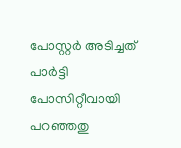പോസ്റ്റര്‍ അടിച്ചത് പാര്‍ട്ടി പോസിറ്റീവായി പറഞ്ഞതു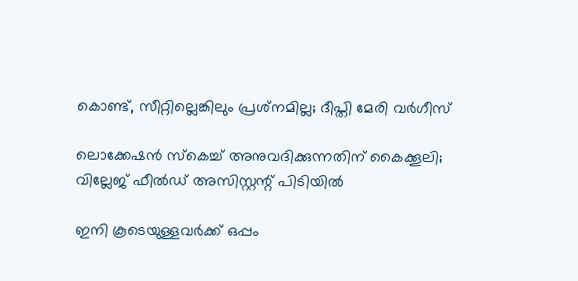കൊണ്ട്, സീറ്റില്ലെങ്കിലും പ്രശ്‌നമില്ല; ദീപ്തി മേരി വര്‍ഗീസ്

ലൊക്കേഷന്‍ സ്‌കെച്ച് അനുവദിക്കുന്നതിന് കൈക്കൂലി; വില്ലേജ് ഫീല്‍ഡ് അസിസ്റ്റന്റ് പിടിയില്‍

ഇനി കൂടെയുള്ളവര്‍ക്ക് ഒപ്പം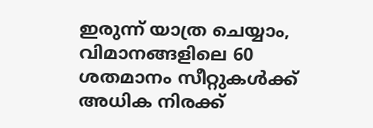ഇരുന്ന് യാത്ര ചെയ്യാം, വിമാനങ്ങളിലെ 60 ശതമാനം സീറ്റുകള്‍ക്ക് അധിക നിരക്ക്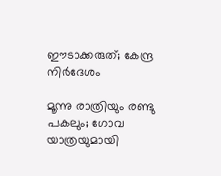ഈടാക്കരുത്; കേന്ദ്ര നിര്‍ദേശം

മൂന്നു രാത്രിയും രണ്ടു പകലും; ഗോവ യാത്രയുമായി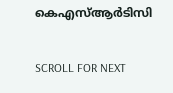കെഎസ്ആര്‍ടിസി

SCROLL FOR NEXT